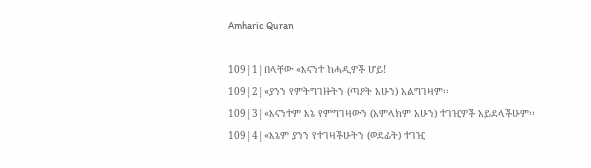Amharic Quran

109|1|በላቸው «እናንተ ከሓዲዎች ሆይ!
109|2|«ያንን የምትግገዙትን (ጣዖት አሁን) አልግገዛም፡፡
109|3|«እናንተም እኔ የምግገዛውን (አምላክም አሁን) ተገዢዎች አይደላችሁም፡፡
109|4|«እኔም ያንን የተገዛችሁትን (ወደፊት) ተገዢ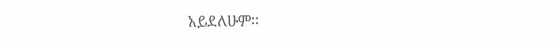አይደለሁም፡፡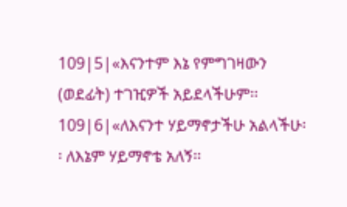109|5|«እናንተም እኔ የምግገዛውን (ወደፊት) ተገዢዎች አይደላችሁም፡፡
109|6|«ለእናንተ ሃይማኖታችሁ አልላችሁ፡፡ ለእኔም ሃይማኖቴ አለኝ፡፡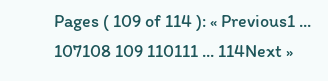Pages ( 109 of 114 ): « Previous1 ... 107108 109 110111 ... 114Next »